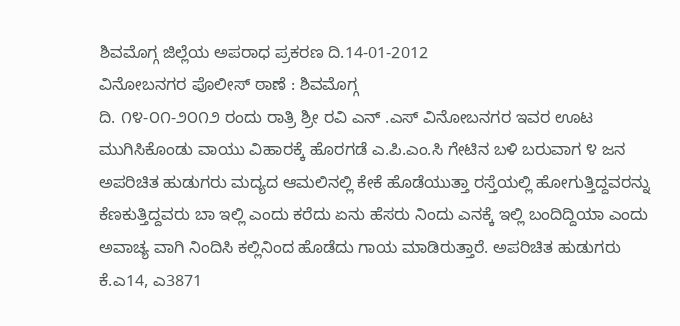ಶಿವಮೊಗ್ಗ ಜಿಲ್ಲೆಯ ಅಪರಾಧ ಪ್ರಕರಣ ದಿ.14-01-2012
ವಿನೋಬನಗರ ಪೊಲೀಸ್ ಠಾಣೆ : ಶಿವಮೊಗ್ಗ
ದಿ. ೧೪-೦೧-೨೦೧೨ ರಂದು ರಾತ್ರಿ ಶ್ರೀ ರವಿ ಎನ್ .ಎಸ್ ವಿನೋಬನಗರ ಇವರ ಊಟ ಮುಗಿಸಿಕೊಂಡು ವಾಯು ವಿಹಾರಕ್ಕೆ ಹೊರಗಡೆ ಎ.ಪಿ.ಎಂ.ಸಿ ಗೇಟಿನ ಬಳಿ ಬರುವಾಗ ೪ ಜನ ಅಪರಿಚಿತ ಹುಡುಗರು ಮದ್ಯದ ಆಮಲಿನಲ್ಲಿ ಕೇಕೆ ಹೊಡೆಯುತ್ತಾ ರಸ್ತೆಯಲ್ಲಿ ಹೋಗುತ್ತಿದ್ದವರನ್ನು ಕೆಣಕುತ್ತಿದ್ದವರು ಬಾ ಇಲ್ಲಿ ಎಂದು ಕರೆದು ಏನು ಹೆಸರು ನಿಂದು ಎನಕ್ಕೆ ಇಲ್ಲಿ ಬಂದಿದ್ದಿಯಾ ಎಂದು ಅವಾಚ್ಯ ವಾಗಿ ನಿಂದಿಸಿ ಕಲ್ಲಿನಿಂದ ಹೊಡೆದು ಗಾಯ ಮಾಡಿರುತ್ತಾರೆ. ಅಪರಿಚಿತ ಹುಡುಗರು ಕೆ.ಎ14, ಎ3871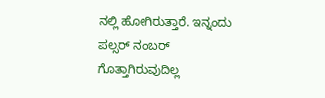ನಲ್ಲಿ ಹೋಗಿರುತ್ತಾರೆ. ಇನ್ನಂದು ಪಲ್ಸರ್ ನಂಬರ್ ಗೊತ್ತಾಗಿರುವುದಿಲ್ಲ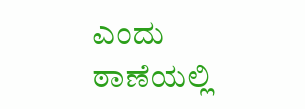ಎಂದು ಠಾಣೆಯಲ್ಲಿ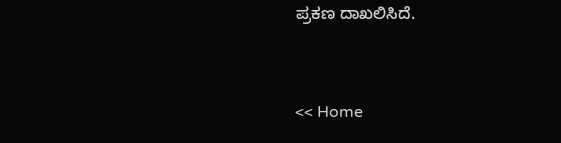ಪ್ರಕಣ ದಾಖಲಿಸಿದೆ.


<< Home